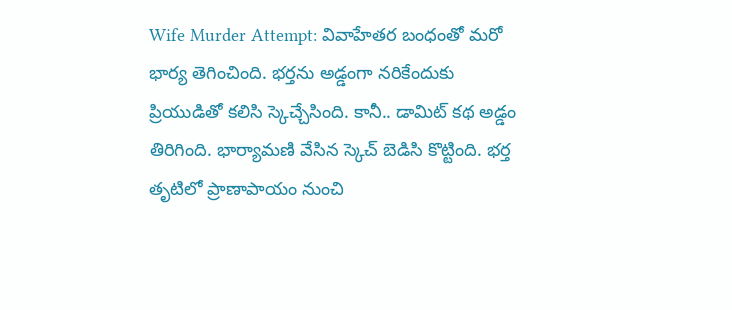Wife Murder Attempt: వివాహేతర బంధంతో మరో భార్య తెగించింది. భర్తను అడ్డంగా నరికేందుకు ప్రియుడితో కలిసి స్కెచ్చేసింది. కానీ.. డామిట్ కథ అడ్డం తిరిగింది. భార్యామణి వేసిన స్కెచ్ బెడిసి కొట్టింది. భర్త తృటిలో ప్రాణాపాయం నుంచి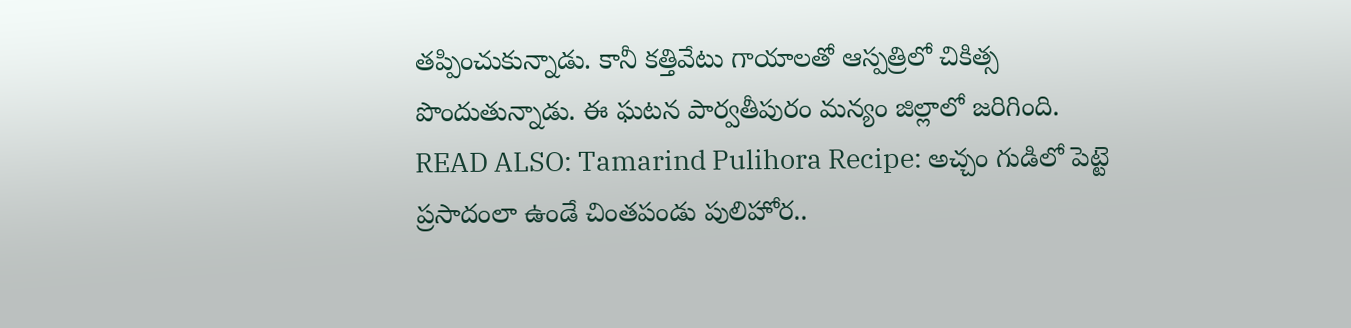తప్పించుకున్నాడు. కానీ కత్తివేటు గాయాలతో ఆస్పత్రిలో చికిత్స పొందుతున్నాడు. ఈ ఘటన పార్వతీపురం మన్యం జిల్లాలో జరిగింది.
READ ALSO: Tamarind Pulihora Recipe: అచ్చం గుడిలో పెట్టె ప్రసాదంలా ఉండే చింతపండు పులిహోర..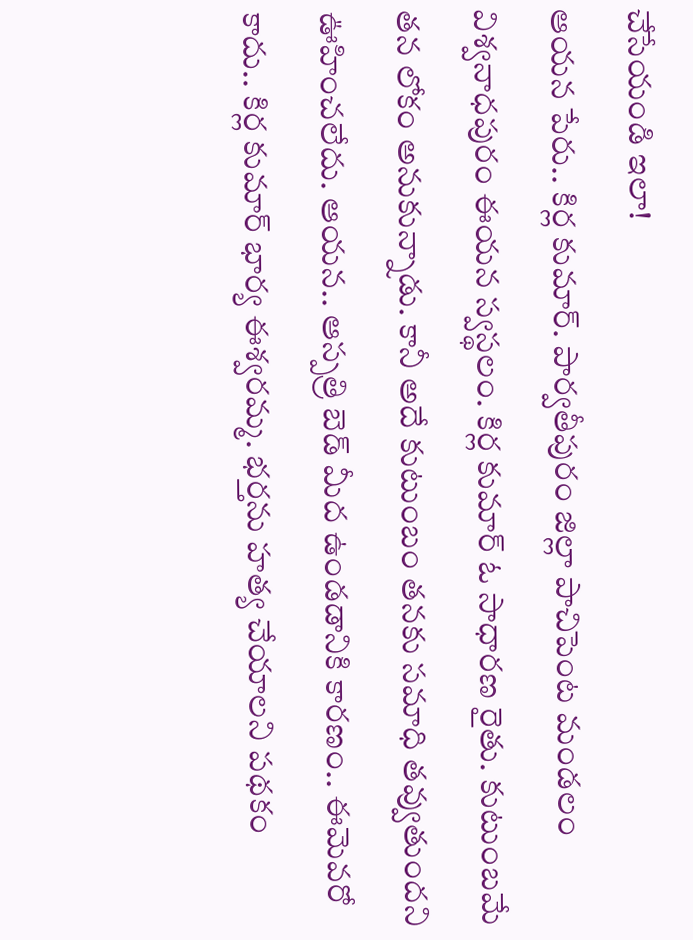చేసేయండి ఇలా!
ఆయన పేరు.. కిర్ల కుమార్. పార్వతీపురం జిల్లా పాచిపెంట మండలం విశ్వనాధపురం ఈయన స్వస్థలం. కిర్ల కుమార్ ఓ సాధారణ రైతు. కుటుంబమే తన లోకం అనుకున్నాడు. కానీ అదే కుటుంబం తనకు సమాధి తవ్వుతుందని ఊహించలేదు. ఆయన.. ఆస్పత్రి బెడ్ మీద ఉండడానికి కారణం.. ఈమెవరో కాదు.. కిర్ల కుమార్ భార్య ఈశ్వరమ్మ. భర్తను హత్య చేయాలని పథకం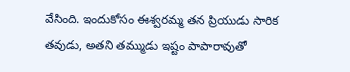వేసింది. ఇందుకోసం ఈశ్వరమ్మ తన ప్రియుడు సారిక తవుడు, అతని తమ్ముడు ఇష్టం పాపారావుతో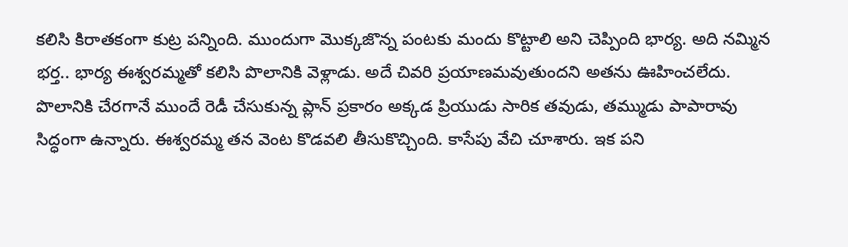కలిసి కిరాతకంగా కుట్ర పన్నింది. ముందుగా మొక్కజొన్న పంటకు మందు కొట్టాలి అని చెప్పింది భార్య. అది నమ్మిన భర్త.. భార్య ఈశ్వరమ్మతో కలిసి పొలానికి వెళ్లాడు. అదే చివరి ప్రయాణమవుతుందని అతను ఊహించలేదు.
పొలానికి చేరగానే ముందే రెడీ చేసుకున్న ప్లాన్ ప్రకారం అక్కడ ప్రియుడు సారిక తవుడు, తమ్ముడు పాపారావు సిద్ధంగా ఉన్నారు. ఈశ్వరమ్మ తన వెంట కొడవలి తీసుకొచ్చింది. కాసేపు వేచి చూశారు. ఇక పని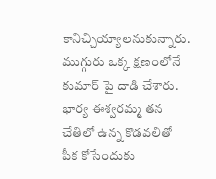కానిచ్చియ్యాలనుకున్నారు. ముగ్గురు ఒక్క క్షణంలోనే కుమార్ పై దాడి చేశారు. భార్య ఈశ్వరమ్మ తన చేతిలో ఉన్న కొడవలితో పీక కోసేందుకు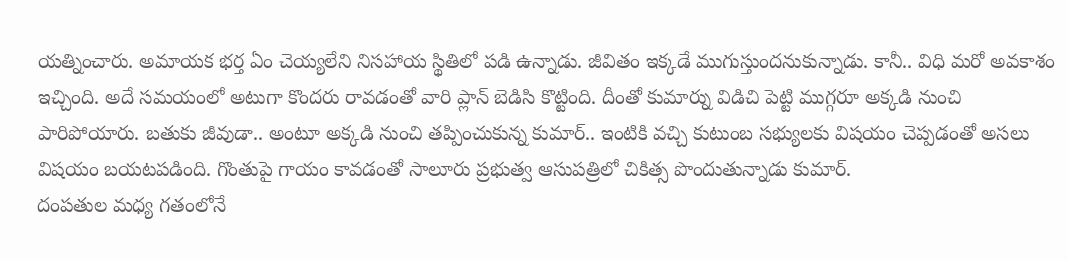యత్నించారు. అమాయక భర్త ఏం చెయ్యలేని నిసహాయ స్థితిలో పడి ఉన్నాడు. జీవితం ఇక్కడే ముగుస్తుందనుకున్నాడు. కానీ.. విధి మరో అవకాశం ఇచ్చింది. అదే సమయంలో అటుగా కొందరు రావడంతో వారి ప్లాన్ బెడిసి కొట్టింది. దీంతో కుమార్ను విడిచి పెట్టి ముగ్గరూ అక్కడి నుంచి పారిపోయారు. బతుకు జీవుడా.. అంటూ అక్కడి నుంచి తప్పించుకున్న కుమార్.. ఇంటికి వచ్చి కుటుంబ సభ్యులకు విషయం చెప్పడంతో అసలు విషయం బయటపడింది. గొంతుపై గాయం కావడంతో సాలూరు ప్రభుత్వ ఆసుపత్రిలో చికిత్స పొందుతున్నాడు కుమార్.
దంపతుల మధ్య గతంలోనే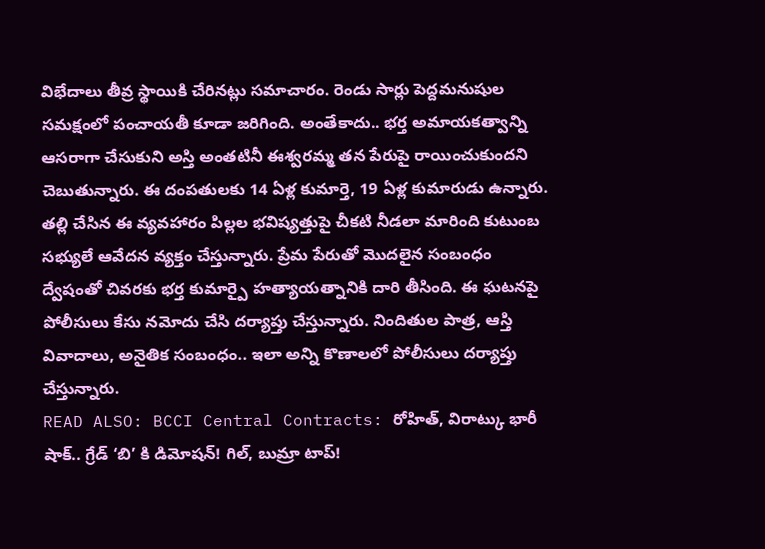విభేదాలు తీవ్ర స్థాయికి చేరినట్లు సమాచారం. రెండు సార్లు పెద్దమనుషుల సమక్షంలో పంచాయతీ కూడా జరిగింది. అంతేకాదు.. భర్త అమాయకత్వాన్ని ఆసరాగా చేసుకుని అస్తి అంతటినీ ఈశ్వరమ్మ తన పేరుపై రాయించుకుందని చెబుతున్నారు. ఈ దంపతులకు 14 ఏళ్ల కుమార్తె, 19 ఏళ్ల కుమారుడు ఉన్నారు. తల్లి చేసిన ఈ వ్యవహారం పిల్లల భవిష్యత్తుపై చీకటి నీడలా మారింది కుటుంబ సభ్యులే ఆవేదన వ్యక్తం చేస్తున్నారు. ప్రేమ పేరుతో మొదలైన సంబంధం ద్వేషంతో చివరకు భర్త కుమార్పై హత్యాయత్నానికి దారి తీసింది. ఈ ఘటనపై పోలీసులు కేసు నమోదు చేసి దర్యాప్తు చేస్తున్నారు. నిందితుల పాత్ర, ఆస్తి వివాదాలు, అనైతిక సంబంధం.. ఇలా అన్ని కొణాలలో పోలీసులు దర్యాప్తు చేస్తున్నారు.
READ ALSO: BCCI Central Contracts: రోహిత్, విరాట్కు భారీ షాక్.. గ్రేడ్ ‘బి’ కి డిమోషన్! గిల్, బుమ్రా టాప్!